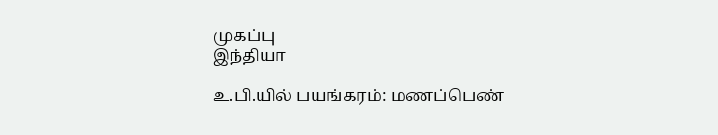முகப்பு
இந்தியா

உ.பி.யில் பயங்கரம்: மணப்பெண்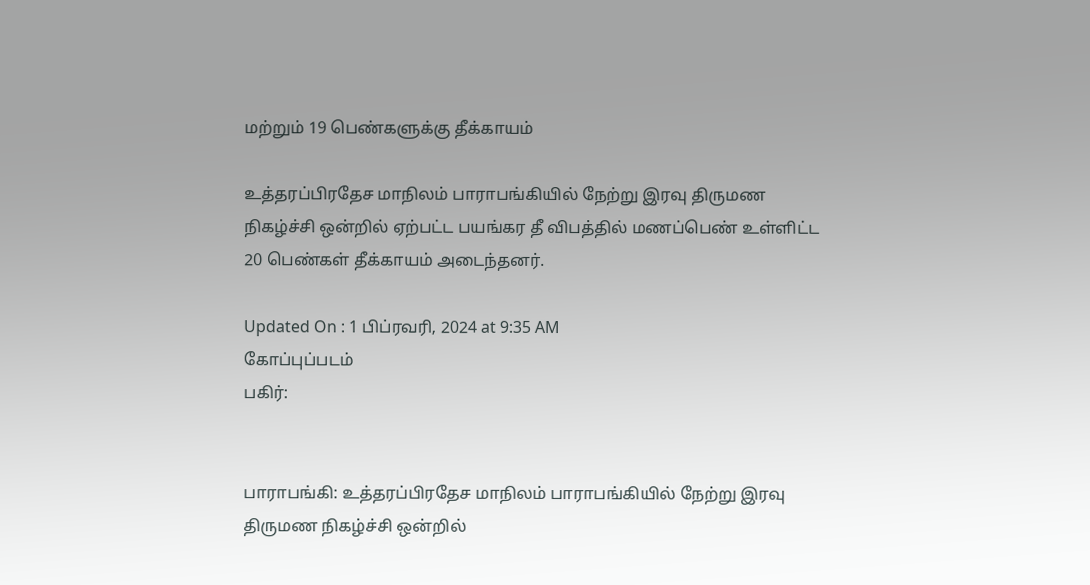மற்றும் 19 பெண்களுக்கு தீக்காயம்

உத்தரப்பிரதேச மாநிலம் பாராபங்கியில் நேற்று இரவு திருமண நிகழ்ச்சி ஒன்றில் ஏற்பட்ட பயங்கர தீ விபத்தில் மணப்பெண் உள்ளிட்ட 20 பெண்கள் தீக்காயம் அடைந்தனர்.

Updated On : 1 பிப்ரவரி, 2024 at 9:35 AM
கோப்புப்படம்
பகிர்:


பாராபங்கி: உத்தரப்பிரதேச மாநிலம் பாராபங்கியில் நேற்று இரவு திருமண நிகழ்ச்சி ஒன்றில்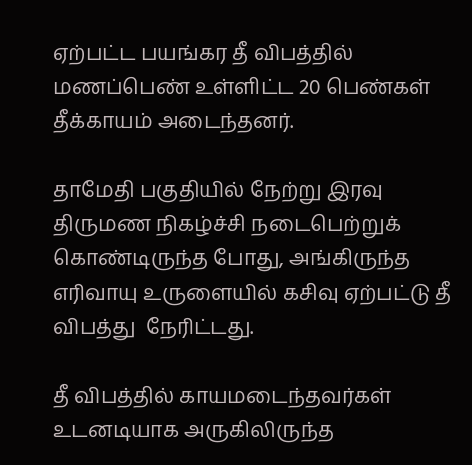ஏற்பட்ட பயங்கர தீ விபத்தில் மணப்பெண் உள்ளிட்ட 20 பெண்கள் தீக்காயம் அடைந்தனர்.

தாமேதி பகுதியில் நேற்று இரவு திருமண நிகழ்ச்சி நடைபெற்றுக் கொண்டிருந்த போது, அங்கிருந்த எரிவாயு உருளையில் கசிவு ஏற்பட்டு தீ விபத்து  நேரிட்டது.

தீ விபத்தில் காயமடைந்தவர்கள் உடனடியாக அருகிலிருந்த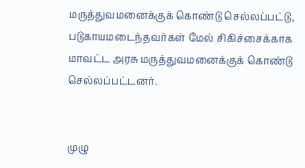மருத்துவமனைக்குக் கொண்டு செல்லப்பட்டு, படுகாயமடைந்தவர்கள் மேல் சிகிச்சைக்காக மாவட்ட அரசு மருத்துவமனைக்குக் கொண்டு செல்லப்பட்டனர்.


முழு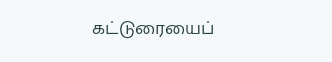கட்டுரையைப்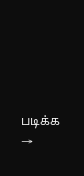படிக்க →